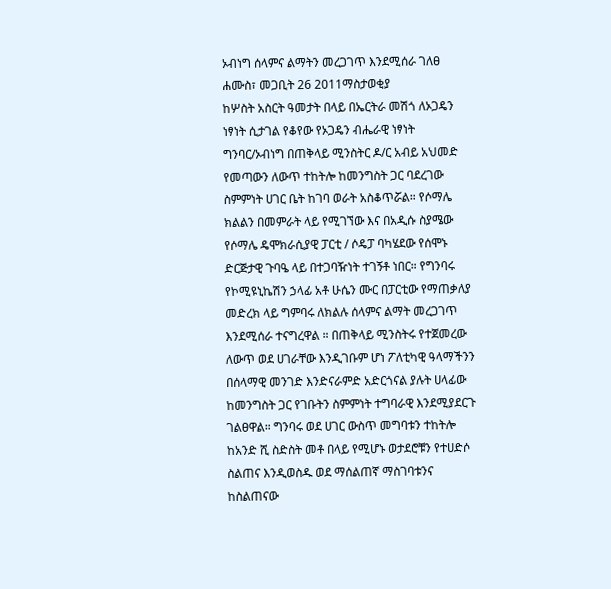ኦብነግ ሰላምና ልማትን መረጋገጥ እንደሚሰራ ገለፀ
ሐሙስ፣ መጋቢት 26 2011ማስታወቂያ
ከሦስት አስርት ዓመታት በላይ በኤርትራ መሽጎ ለኦጋዴን ነፃነት ሲታገል የቆየው የኦጋዴን ብሔራዊ ነፃነት ግንባር/ኦብነግ በጠቅላይ ሚንስትር ዶ/ር አብይ አህመድ የመጣውን ለውጥ ተከትሎ ከመንግስት ጋር ባደረገው ስምምነት ሀገር ቤት ከገባ ወራት አስቆጥሯል። የሶማሌ ክልልን በመምራት ላይ የሚገኘው እና በአዲሱ ስያሜው የሶማሌ ዴሞክራሲያዊ ፓርቲ / ሶዴፓ ባካሄደው የሰሞኑ ድርጅታዊ ጉባዔ ላይ በተጋባዥነት ተገኝቶ ነበር። የግንባሩ የኮሚዩኒኬሽን ኃላፊ አቶ ሁሴን ሙር በፓርቲው የማጠቃለያ መድረክ ላይ ግምባሩ ለክልሉ ሰላምና ልማት መረጋገጥ እንደሚሰራ ተናግረዋል ። በጠቅላይ ሚንስትሩ የተጀመረው ለውጥ ወደ ሀገራቸው እንዲገቡም ሆነ ፖለቲካዊ ዓላማችንን በሰላማዊ መንገድ እንድናራምድ አድርጎናል ያሉት ሀላፊው ከመንግስት ጋር የገቡትን ስምምነት ተግባራዊ እንደሚያደርጉ ገልፀዋል። ግንባሩ ወደ ሀገር ውስጥ መግባቱን ተከትሎ ከአንድ ሺ ስድስት መቶ በላይ የሚሆኑ ወታደሮቹን የተሀድሶ ስልጠና እንዲወስዱ ወደ ማሰልጠኛ ማስገባቱንና ከስልጠናው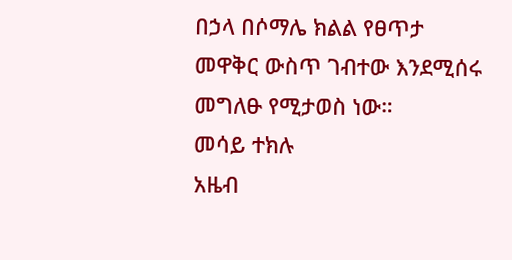በኃላ በሶማሌ ክልል የፀጥታ መዋቅር ውስጥ ገብተው እንደሚሰሩ መግለፁ የሚታወስ ነው።
መሳይ ተክሉ
አዜብ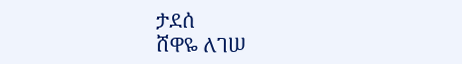ታደሰ
ሸዋዬ ለገሠ